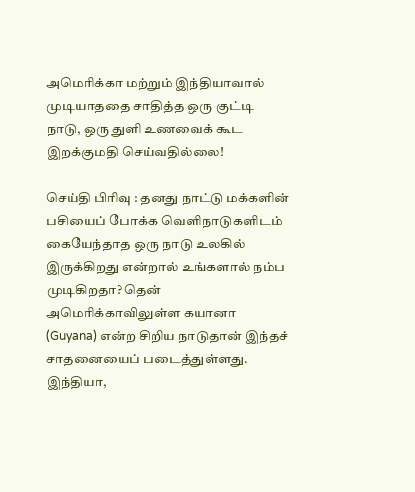அமெரிக்கா மற்றும் இந்தியாவால் முடியாததை சாதித்த ஒரு குட்டி நாடு, ஒரு துளி உணவைக் கூட இறக்குமதி செய்வதில்லை!

செய்தி பிரிவு : தனது நாட்டு மக்களின் பசியைப் போக்க வெளிநாடுகளிடம் கையேந்தாத ஒரு நாடு உலகில் இருக்கிறது என்றால் உங்களால் நம்ப முடிகிறதா? தென் அமெரிக்காவிலுள்ள கயானா (Guyana) என்ற சிறிய நாடுதான் இந்தச் சாதனையைப் படைத்துள்ளது. இந்தியா,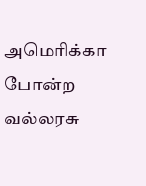அமெரிக்கா போன்ற வல்லரசு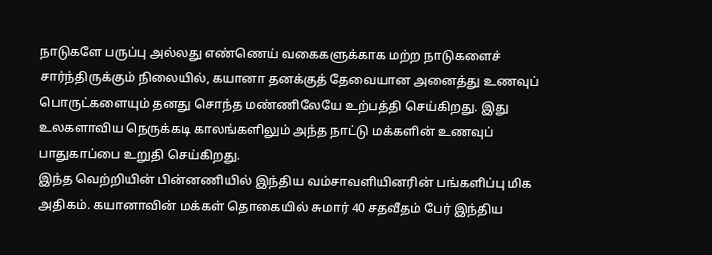நாடுகளே பருப்பு அல்லது எண்ணெய் வகைகளுக்காக மற்ற நாடுகளைச் சார்ந்திருக்கும் நிலையில், கயானா தனக்குத் தேவையான அனைத்து உணவுப் பொருட்களையும் தனது சொந்த மண்ணிலேயே உற்பத்தி செய்கிறது. இது உலகளாவிய நெருக்கடி காலங்களிலும் அந்த நாட்டு மக்களின் உணவுப் பாதுகாப்பை உறுதி செய்கிறது.
இந்த வெற்றியின் பின்னணியில் இந்திய வம்சாவளியினரின் பங்களிப்பு மிக அதிகம். கயானாவின் மக்கள் தொகையில் சுமார் 40 சதவீதம் பேர் இந்திய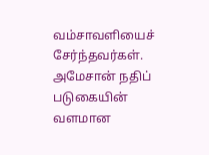வம்சாவளியைச் சேர்ந்தவர்கள். அமேசான் நதிப் படுகையின் வளமான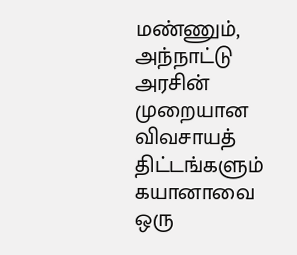மண்ணும், அந்நாட்டு அரசின் முறையான விவசாயத் திட்டங்களும் கயானாவை ஒரு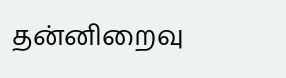தன்னிறைவு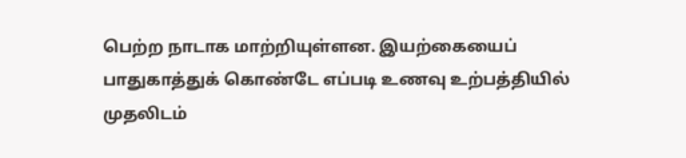பெற்ற நாடாக மாற்றியுள்ளன. இயற்கையைப் பாதுகாத்துக் கொண்டே எப்படி உணவு உற்பத்தியில் முதலிடம்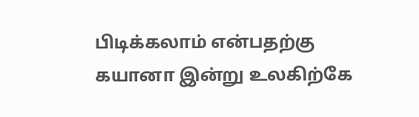பிடிக்கலாம் என்பதற்கு கயானா இன்று உலகிற்கே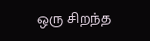ஒரு சிறந்த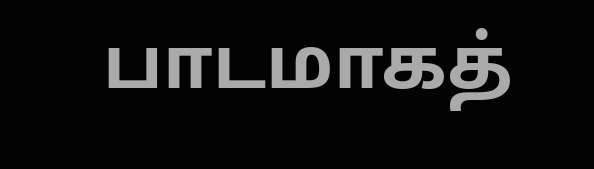பாடமாகத்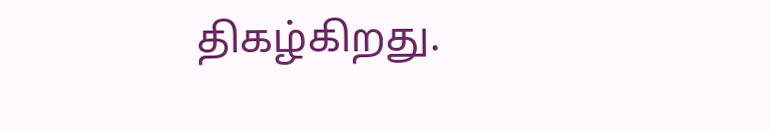திகழ்கிறது.